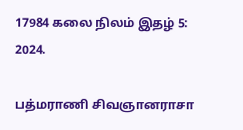17984 கலை நிலம் இதழ் 5: 2024.

பத்மராணி சிவஞானராசா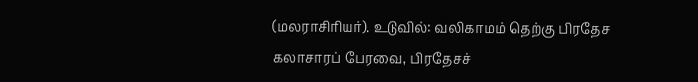(மலராசிரியர்). உடுவில்: வலிகாமம் தெற்கு பிரதேச கலாசாரப் பேரவை, பிரதேசச்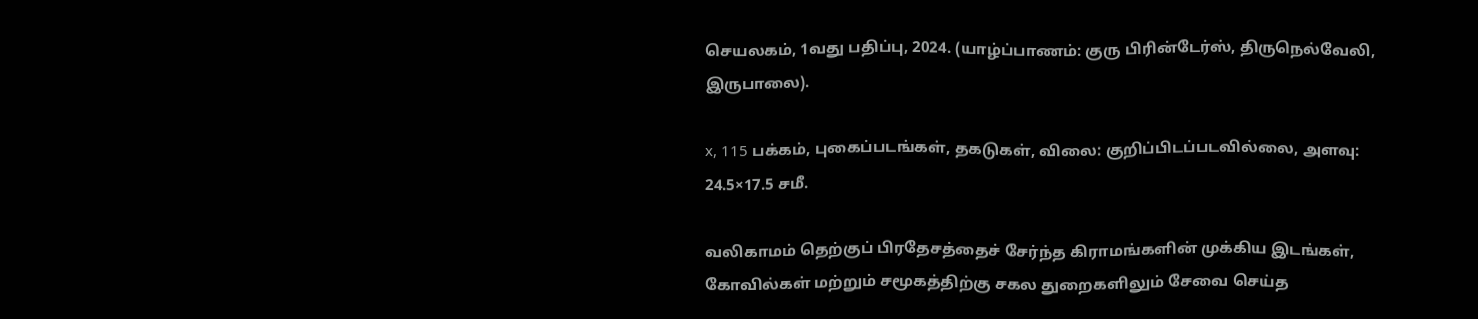செயலகம், 1வது பதிப்பு, 2024. (யாழ்ப்பாணம்: குரு பிரின்டேர்ஸ், திருநெல்வேலி, இருபாலை).

x, 115 பக்கம், புகைப்படங்கள், தகடுகள், விலை: குறிப்பிடப்படவில்லை, அளவு: 24.5×17.5 சமீ.

வலிகாமம் தெற்குப் பிரதேசத்தைச் சேர்ந்த கிராமங்களின் முக்கிய இடங்கள், கோவில்கள் மற்றும் சமூகத்திற்கு சகல துறைகளிலும் சேவை செய்த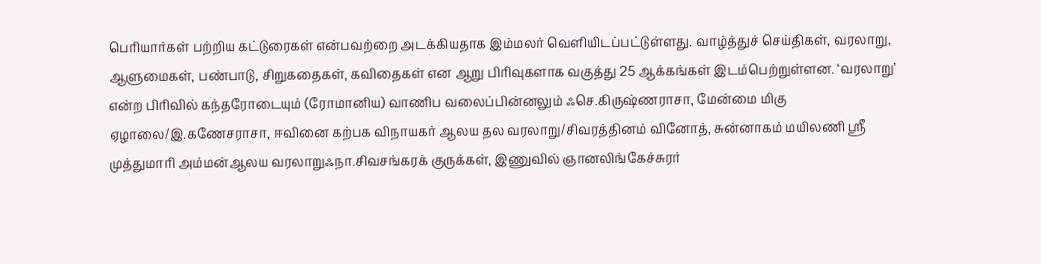பெரியார்கள் பற்றிய கட்டுரைகள் என்பவற்றை அடக்கியதாக இம்மலர் வெளியிடப்பட்டுள்ளது. வாழ்த்துச் செய்திகள், வரலாறு, ஆளுமைகள், பண்பாடு, சிறுகதைகள், கவிதைகள் என ஆறு பிரிவுகளாக வகுத்து 25 ஆக்கங்கள் இடம்பெற்றுள்ளன. ‘வரலாறு’ என்ற பிரிவில் கந்தரோடையும் (ரோமானிய) வாணிப வலைப்பின்னலும் ஃசெ.கிருஷ்ணராசா, மேன்மை மிகு ஏழாலை/இ.கணேசராசா, ஈவினை கற்பக விநாயகர் ஆலய தல வரலாறு/சிவரத்தினம் வினோத், சுன்னாகம் மயிலணி ஸ்ரீ முத்துமாரி அம்மன்ஆலய வரலாறுஃநா.சிவசங்கரக் குருக்கள், இணுவில் ஞானலிங்கேச்சுரர்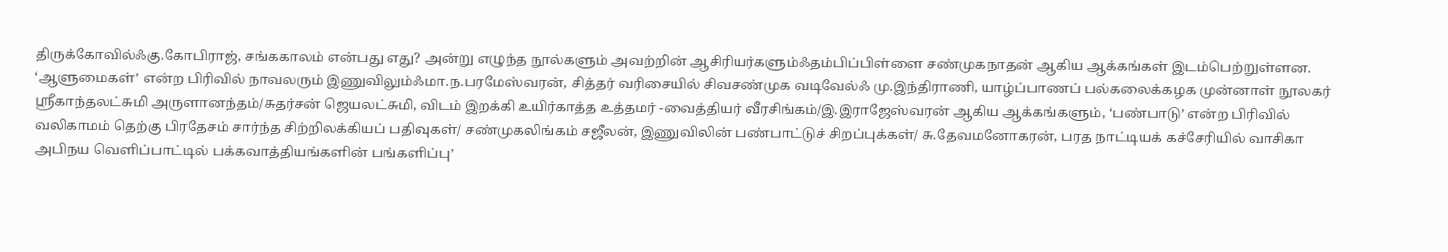திருக்கோவில்ஃகு.கோபிராஜ், சங்ககாலம் என்பது எது? அன்று எழுந்த நூல்களும் அவற்றின் ஆசிரியர்களும்ஃதம்பிப்பிள்ளை சண்முகநாதன் ஆகிய ஆக்கங்கள் இடம்பெற்றுள்ளன. ‘ஆளுமைகள்’ என்ற பிரிவில் நாவலரும் இணுவிலும்ஃமா.ந.பரமேஸ்வரன், சித்தர் வரிசையில் சிவசண்முக வடிவேல்ஃ மு.இந்திராணி, யாழ்ப்பாணப் பல்கலைக்கழக முன்னாள் நூலகர் ஸ்ரீகாந்தலட்சுமி அருளானந்தம்/சுதர்சன் ஜெயலட்சுமி, விடம் இறக்கி உயிர்காத்த உத்தமர் -வைத்தியர் வீரசிங்கம்/இ.இராஜேஸ்வரன் ஆகிய ஆக்கங்களும், ‘பண்பாடு’ என்ற பிரிவில் வலிகாமம் தெற்கு பிரதேசம் சார்ந்த சிற்றிலக்கியப் பதிவுகள்/ சண்முகலிங்கம் சஜீலன், இணுவிலின் பண்பாட்டுச் சிறப்புக்கள்/ சு.தேவமனோகரன், பரத நாட்டியக் கச்சேரியில் வாசிகா அபிநய வெளிப்பாட்டில் பக்கவாத்தியங்களின் பங்களிப்பு’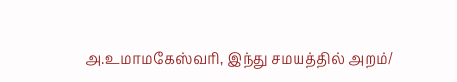அ.உமாமகேஸ்வரி, இந்து சமயத்தில் அறம்/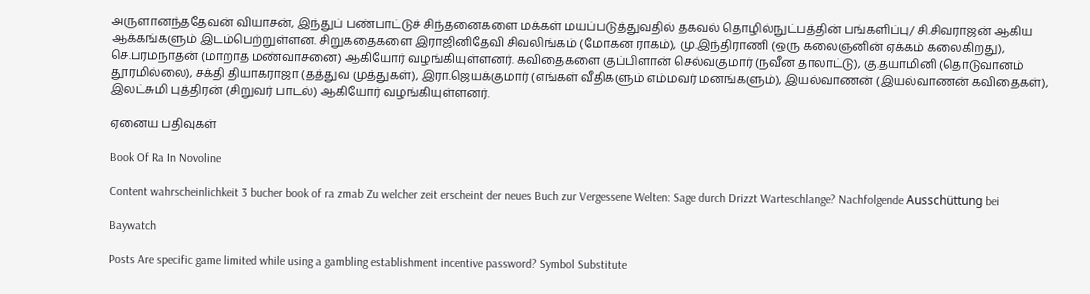அருளானந்ததேவன் வியாசன், இந்துப் பண்பாட்டுச் சிந்தனைகளை மக்கள் மயப்படுத்துவதில் தகவல் தொழில்நுட்பத்தின் பங்களிப்பு/ சி.சிவராஜன் ஆகிய ஆக்கங்களும் இடம்பெற்றுள்ளன. சிறுகதைகளை இராஜினிதேவி சிவலிங்கம் (மோகன ராகம்), மு.இந்திராணி (ஒரு கலைஞனின் ஏக்கம் கலைகிறது), செ.பரமநாதன் (மாறாத மண்வாசனை) ஆகியோர் வழங்கியுள்ளனர். கவிதைகளை குப்பிளான் செல்வகுமார் (நவீன தாலாட்டு), கு.தயாமினி (தொடுவானம் தூரமில்லை), சக்தி தியாகராஜா (தத்துவ முத்துகள்), இரா.ஜெயக்குமார் (எங்கள் வீதிகளும் எம்மவர் மனங்களும்), இயல்வாணன் (இயல்வாணன் கவிதைகள்), இலட்சுமி புத்திரன் (சிறுவர் பாடல்) ஆகியோர் வழங்கியுள்ளனர்.

ஏனைய பதிவுகள்

Book Of Ra In Novoline

Content wahrscheinlichkeit 3 bucher book of ra zmab Zu welcher zeit erscheint der neues Buch zur Vergessene Welten: Sage durch Drizzt Warteschlange? Nachfolgende Ausschüttung bei

Baywatch

Posts Are specific game limited while using a gambling establishment incentive password? Symbol Substitute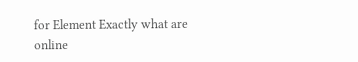for Element Exactly what are online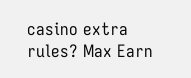casino extra rules? Max Earn